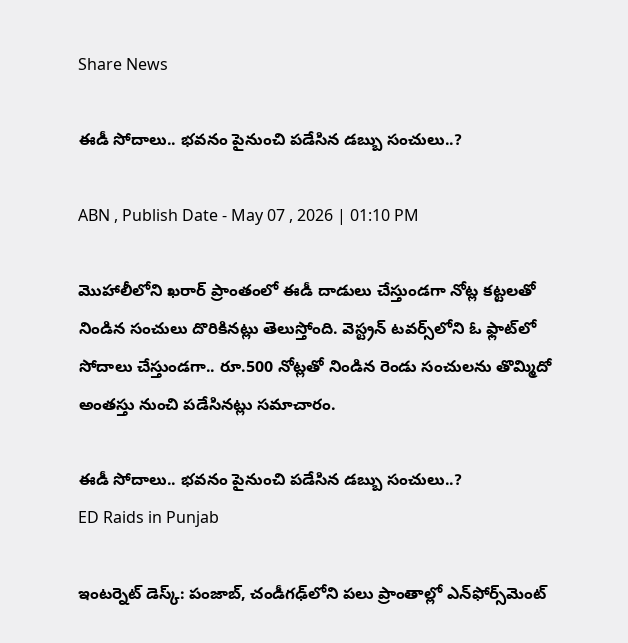Share News

ఈడీ సోదాలు.. భవనం పైనుంచి పడేసిన డబ్బు సంచులు..?

ABN , Publish Date - May 07 , 2026 | 01:10 PM

మెుహాలీలోని ఖరార్‌ ప్రాంతంలో ఈడీ దాడులు చేస్తుండగా నోట్ల కట్టలతో నిండిన సంచులు దొరికినట్లు తెలుస్తోంది. వెస్ట్రన్ టవర్స్‌లోని ఓ ఫ్లాట్‌లో సోదాలు చేస్తుండగా.. రూ.500 నోట్లతో నిండిన రెండు సంచులను తొమ్మిదో అంతస్తు నుంచి పడేసినట్లు సమాచారం.

ఈడీ సోదాలు.. భవనం పైనుంచి పడేసిన డబ్బు సంచులు..?
ED Raids in Punjab

ఇంటర్నెట్ డెస్క్: పంజాబ్, చండీగఢ్‌లోని పలు ప్రాంతాల్లో ఎన్‌ఫోర్స్‌మెంట్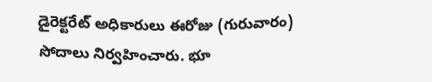డైరెక్టరేట్ అధికారులు ఈరోజు (గురువారం) సోదాలు నిర్వహించారు. భూ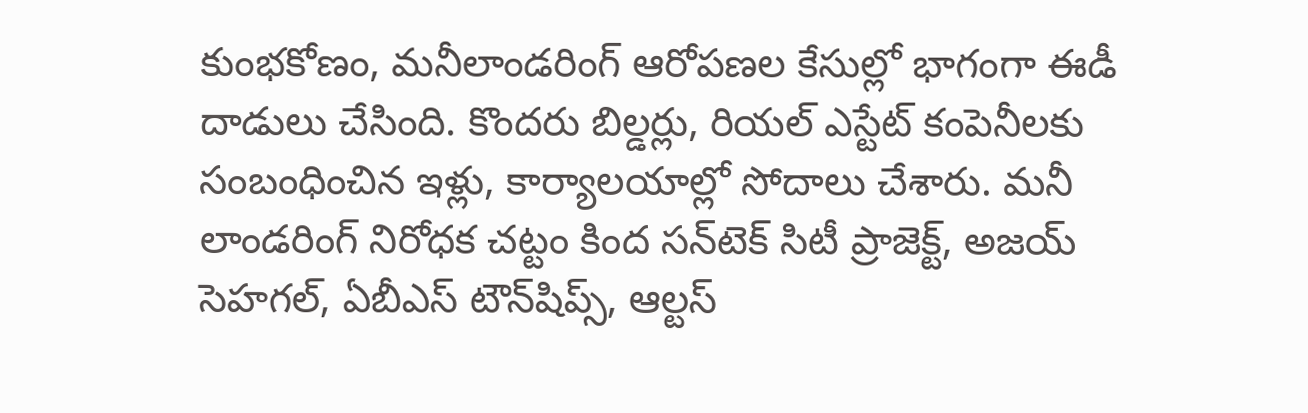కుంభకోణం, మనీలాండరింగ్ ఆరోపణల కేసుల్లో భాగంగా ఈడీ దాడులు చేసింది. కొందరు బిల్డర్లు, రియల్ ఎస్టేట్ కంపెనీలకు సంబంధించిన ఇళ్లు, కార్యాలయాల్లో సోదాలు చేశారు. మనీ లాండరింగ్ నిరోధక చట్టం కింద సన్‌టెక్ సిటీ ప్రాజెక్ట్, అజయ్ సెహగల్, ఏబీఎస్ టౌన్‌షిప్స్, ఆల్టస్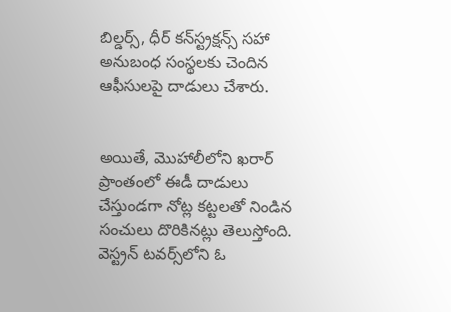బిల్డర్స్, ధీర్ కన్‌స్ట్రక్షన్స్ సహా అనుబంధ సంస్థలకు చెందిన ఆఫీసులపై దాడులు చేశారు.


అయితే, మెుహాలీలోని ఖరార్‌ ప్రాంతంలో ఈడీ దాడులు చేస్తుండగా నోట్ల కట్టలతో నిండిన సంచులు దొరికినట్లు తెలుస్తోంది. వెస్ట్రన్ టవర్స్‌లోని ఓ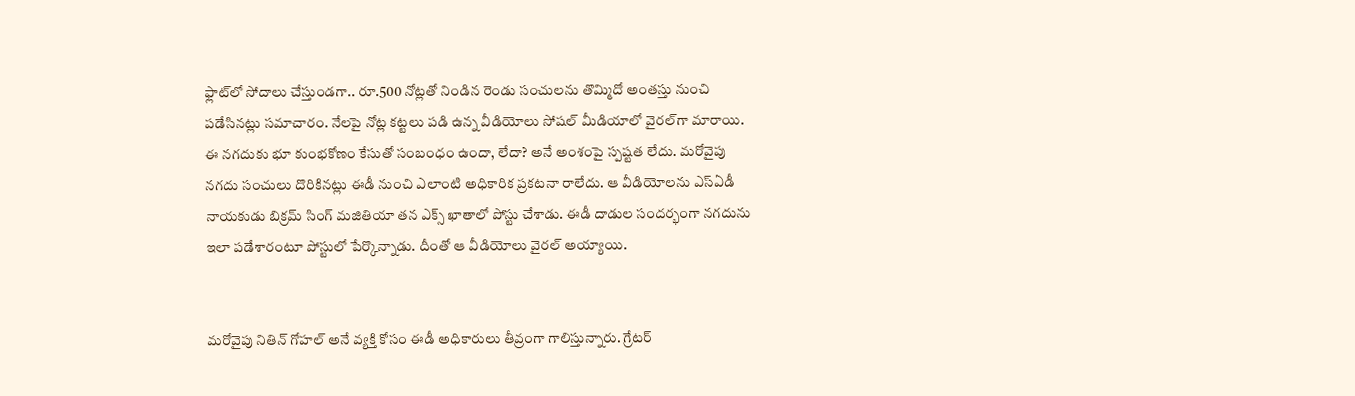ఫ్లాట్‌లో సోదాలు చేస్తుండగా.. రూ.500 నోట్లతో నిండిన రెండు సంచులను తొమ్మిదో అంతస్తు నుంచి పడేసినట్లు సమాచారం. నేలపై నోట్ల కట్టలు పడి ఉన్న వీడియోలు సోషల్ మీడియాలో వైరల్‌గా మారాయి. ఈ నగదుకు భూ కుంభకోణం కేసుతో సంబంధం ఉందా, లేదా? అనే అంశంపై స్పష్టత లేదు. మరోవైపు నగదు సంచులు దొరికినట్లు ఈడీ నుంచి ఎలాంటి అధికారిక ప్రకటనా రాలేదు. ఆ వీడియోలను ఎస్ఏడీ నాయకుడు బిక్రమ్ సింగ్ మజితియా తన ఎక్స్ ఖాతాలో పోస్టు చేశాడు. ఈడీ దాడుల సందర్భంగా నగదును ఇలా పడేశారంటూ పోస్టులో పేర్కొన్నాడు. దీంతో ఆ వీడియోలు వైరల్ అయ్యాయి.


మరోవైపు నితిన్ గోహల్ అనే వ్యక్తి కోసం ఈడీ అధికారులు తీవ్రంగా గాలిస్తున్నారు. గ్రేటర్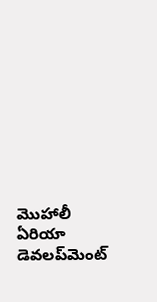మొహాలీ ఏరియా డెవలప్‌మెంట్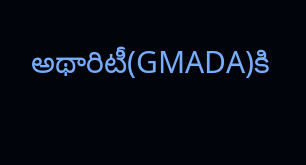అథారిటీ(GMADA)కి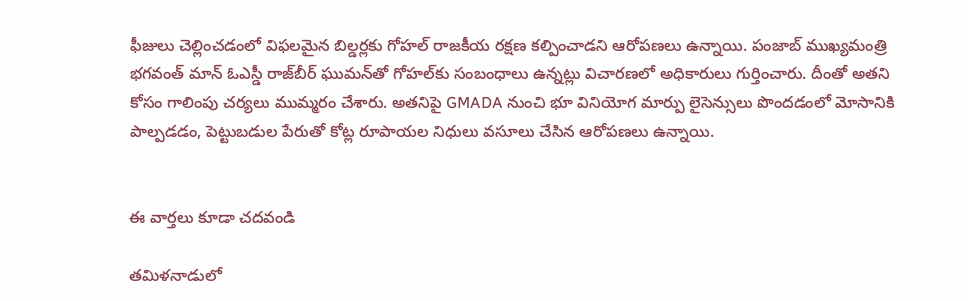ఫీజులు చెల్లించడంలో విఫలమైన బిల్డర్లకు గోహల్ రాజకీయ రక్షణ కల్పించాడని ఆరోపణలు ఉన్నాయి. పంజాబ్ ముఖ్యమంత్రి భగవంత్ మాన్ ఓఎస్డీ రాజ్‌బీర్ ఘుమన్‌తో గోహల్‌కు సంబంధాలు ఉన్నట్లు విచారణలో అధికారులు గుర్తించారు. దీంతో అతని కోసం గాలింపు చర్యలు ముమ్మరం చేశారు. అతనిపై GMADA నుంచి భూ వినియోగ మార్పు లైసెన్సులు పొందడంలో మోసానికి పాల్పడడం, పెట్టుబడుల పేరుతో కోట్ల రూపాయల నిధులు వసూలు చేసిన ఆరోపణలు ఉన్నాయి.


ఈ వార్తలు కూడా చదవండి

తమిళనాడులో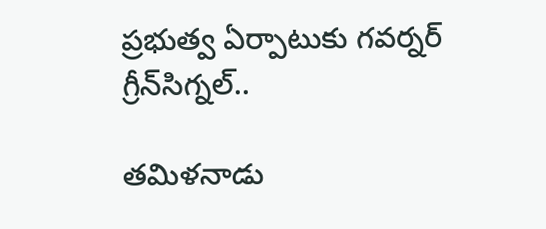ప్రభుత్వ ఏర్పాటుకు గవర్నర్ గ్రీన్‌సిగ్నల్..

తమిళనాడు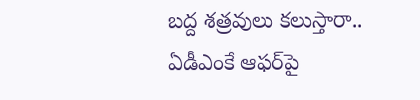బద్ద శత్రవులు కలుస్తారా.. ఏడీఎంకే ఆఫర్‌పై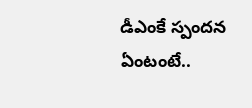డీఎంకే స్పందన ఏంటంటే..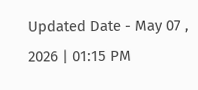Updated Date - May 07 , 2026 | 01:15 PM